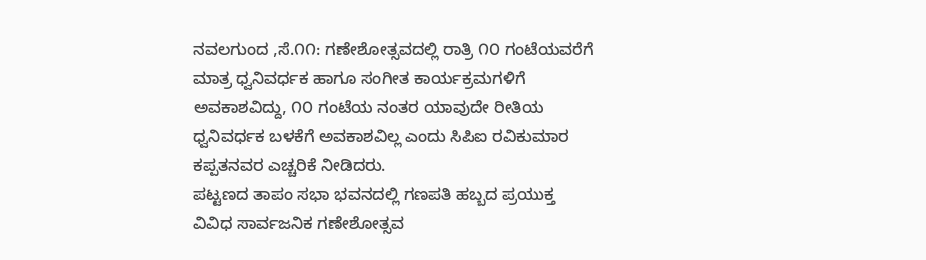ನವಲಗುಂದ ,ಸೆ.೧೧: ಗಣೇಶೋತ್ಸವದಲ್ಲಿ ರಾತ್ರಿ ೧೦ ಗಂಟೆಯವರೆಗೆ ಮಾತ್ರ ಧ್ವನಿವರ್ಧಕ ಹಾಗೂ ಸಂಗೀತ ಕಾರ್ಯಕ್ರಮಗಳಿಗೆ ಅವಕಾಶವಿದ್ದು, ೧೦ ಗಂಟೆಯ ನಂತರ ಯಾವುದೇ ರೀತಿಯ ಧ್ವನಿವರ್ಧಕ ಬಳಕೆಗೆ ಅವಕಾಶವಿಲ್ಲ ಎಂದು ಸಿಪಿಐ ರವಿಕುಮಾರ ಕಪ್ಪತನವರ ಎಚ್ಚರಿಕೆ ನೀಡಿದರು.
ಪಟ್ಟಣದ ತಾಪಂ ಸಭಾ ಭವನದಲ್ಲಿ ಗಣಪತಿ ಹಬ್ಬದ ಪ್ರಯುಕ್ತ ವಿವಿಧ ಸಾರ್ವಜನಿಕ ಗಣೇಶೋತ್ಸವ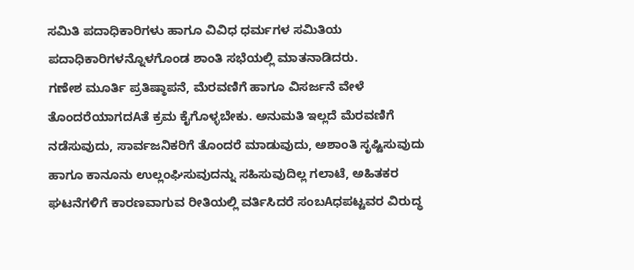ಸಮಿತಿ ಪದಾಧಿಕಾರಿಗಳು ಹಾಗೂ ವಿವಿಧ ಧರ್ಮಗಳ ಸಮಿತಿಯ ಪದಾಧಿಕಾರಿಗಳನ್ನೊಳಗೊಂಡ ಶಾಂತಿ ಸಭೆಯಲ್ಲಿ ಮಾತನಾಡಿದರು.
ಗಣೇಶ ಮೂರ್ತಿ ಪ್ರತಿಷ್ಠಾಪನೆ, ಮೆರವಣಿಗೆ ಹಾಗೂ ವಿಸರ್ಜನೆ ವೇಳೆ ತೊಂದರೆಯಾಗದAತೆ ಕ್ರಮ ಕೈಗೊಳ್ಳಬೇಕು. ಅನುಮತಿ ಇಲ್ಲದೆ ಮೆರವಣಿಗೆ ನಡೆಸುವುದು, ಸಾರ್ವಜನಿಕರಿಗೆ ತೊಂದರೆ ಮಾಡುವುದು, ಅಶಾಂತಿ ಸೃಷ್ಟಿಸುವುದು ಹಾಗೂ ಕಾನೂನು ಉಲ್ಲಂಘಿಸುವುದನ್ನು ಸಹಿಸುವುದಿಲ್ಲ ಗಲಾಟೆ, ಅಹಿತಕರ ಘಟನೆಗಳಿಗೆ ಕಾರಣವಾಗುವ ರೀತಿಯಲ್ಲಿ ವರ್ತಿಸಿದರೆ ಸಂಬAಧಪಟ್ಟವರ ವಿರುದ್ಧ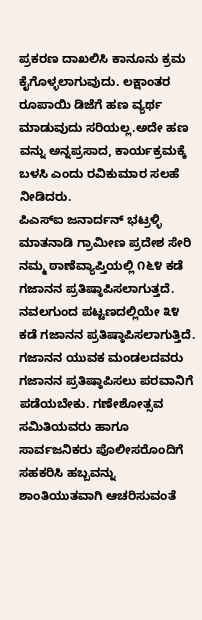ಪ್ರಕರಣ ದಾಖಲಿಸಿ ಕಾನೂನು ಕ್ರಮ ಕೈಗೊಳ್ಳಲಾಗುವುದು. ಲಕ್ಷಾಂತರ ರೂಪಾಯಿ ಡಿಜೆಗೆ ಹಣ ವ್ಯರ್ಥ ಮಾಡುವುದು ಸರಿಯಲ್ಲ.ಅದೇ ಹಣ ವನ್ನು ಅನ್ನಪ್ರಸಾದ, ಕಾರ್ಯಕ್ರಮಕ್ಕೆ ಬಳಸಿ ಎಂದು ರವಿಕುಮಾರ ಸಲಹೆ ನೀಡಿದರು.
ಪಿಎಸ್ಐ ಜನಾರ್ದನ್ ಭಟ್ರಳ್ಳಿ ಮಾತನಾಡಿ ಗ್ರಾಮೀಣ ಪ್ರದೇಶ ಸೇರಿ ನಮ್ಮ ಠಾಣೆವ್ಯಾಪ್ತಿಯಲ್ಲಿ ೧೬೪ ಕಡೆ ಗಜಾನನ ಪ್ರತಿಷ್ಠಾಪಿಸಲಾಗುತ್ತದೆ. ನವಲಗುಂದ ಪಟ್ಟಣದಲ್ಲಿಯೇ ೩೪ ಕಡೆ ಗಜಾನನ ಪ್ರತಿಷ್ಠಾಪಿಸಲಾಗುತ್ತಿದೆ. ಗಜಾನನ ಯುವಕ ಮಂಡಲದವರು ಗಜಾನನ ಪ್ರತಿಷ್ಠಾಪಿಸಲು ಪರವಾನಿಗೆ ಪಡೆಯಬೇಕು. ಗಣೇಶೋತ್ಸವ ಸಮಿತಿಯವರು ಹಾಗೂ ಸಾರ್ವಜನಿಕರು ಪೊಲೀಸರೊಂದಿಗೆ ಸಹಕರಿಸಿ ಹಬ್ಬವನ್ನು ಶಾಂತಿಯುತವಾಗಿ ಆಚರಿಸುವಂತೆ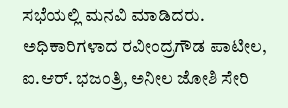ಸಭೆಯಲ್ಲಿ ಮನವಿ ಮಾಡಿದರು.
ಅಧಿಕಾರಿಗಳಾದ ರವೀಂದ್ರಗೌಡ ಪಾಟೀಲ, ಐ.ಆರ್. ಭಜಂತ್ರಿ, ಅನೀಲ ಜೋಶಿ ಸೇರಿ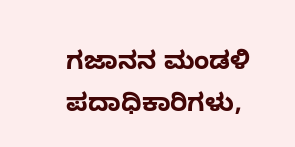ಗಜಾನನ ಮಂಡಳಿ ಪದಾಧಿಕಾರಿಗಳು,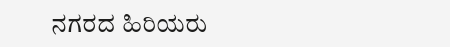ನಗರದ ಹಿರಿಯರು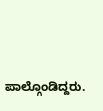ಪಾಲ್ಗೊಂಡಿದ್ದರು.